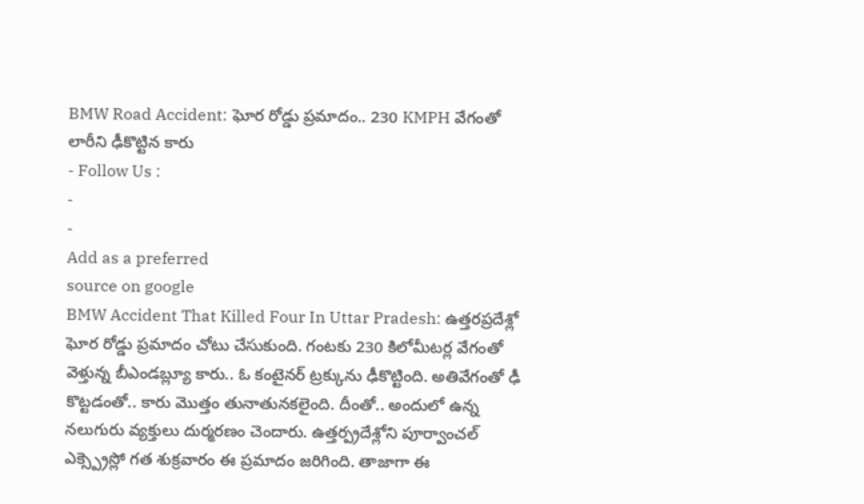BMW Road Accident: ఘోర రోడ్డు ప్రమాదం.. 230 KMPH వేగంతో లారీని ఢీకొట్టిన కారు
- Follow Us :
-
-
Add as a preferred
source on google
BMW Accident That Killed Four In Uttar Pradesh: ఉత్తరప్రదేశ్లో ఘోర రోడ్డు ప్రమాదం చోటు చేసుకుంది. గంటకు 230 కిలోమీటర్ల వేగంతో వెళ్తున్న బీఎండబ్ల్యూ కారు.. ఓ కంటైనర్ ట్రక్కును ఢీకొట్టింది. అతివేగంతో ఢీ కొట్టడంతో.. కారు మొత్తం తునాతునకలైంది. దీంతో.. అందులో ఉన్న నలుగురు వ్యక్తులు దుర్మరణం చెందారు. ఉత్తర్ప్రదేశ్లోని పూర్వాంచల్ ఎక్స్ప్రెస్లో గత శుక్రవారం ఈ ప్రమాదం జరిగింది. తాజాగా ఈ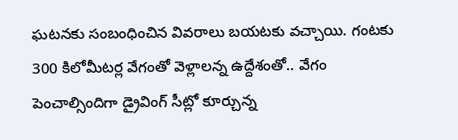ఘటనకు సంబంధించిన వివరాలు బయటకు వచ్చాయి. గంటకు 300 కిలోమీటర్ల వేగంతో వెళ్లాలన్న ఉద్దేశంతో.. వేగం పెంచాల్సిందిగా డ్రైవింగ్ సీట్లో కూర్చున్న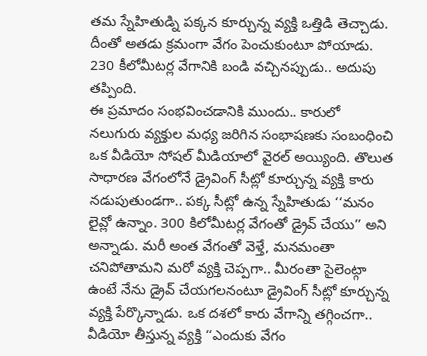తమ స్నేహితుడ్ని పక్కన కూర్చున్న వ్యక్తి ఒత్తిడి తెచ్చాడు. దీంతో అతడు క్రమంగా వేగం పెంచుకుంటూ పోయాడు. 230 కీలోమీటర్ల వేగానికి బండి వచ్చినప్పుడు.. అదుపు తప్పింది.
ఈ ప్రమాదం సంభవించడానికి ముందు.. కారులో నలుగురు వ్యక్తుల మధ్య జరిగిన సంభాషణకు సంబంధించి ఒక వీడియో సోషల్ మీడియాలో వైరల్ అయ్యింది. తొలుత సాధారణ వేగంలోనే డ్రైవింగ్ సీట్లో కూర్చున్న వ్యక్తి కారు నడుపుతుండగా.. పక్క సీట్లో ఉన్న స్నేహితుడు ‘‘మనం లైవ్లో ఉన్నాం. 300 కిలోమీటర్ల వేగంతో డ్రైవ్ చేయు’’ అని అన్నాడు. మరీ అంత వేగంతో వెళ్తే, మనమంతా చనిపోతామని మరో వ్యక్తి చెప్పగా.. మీరంతా సైలెంట్గా ఉంటే నేను డ్రైవ్ చేయగలనంటూ డ్రైవింగ్ సీట్లో కూర్చున్న వ్యక్తి పేర్కొన్నాడు. ఒక దశలో కారు వేగాన్ని తగ్గించగా.. వీడియో తీస్తున్న వ్యక్తి ‘‘ఎందుకు వేగం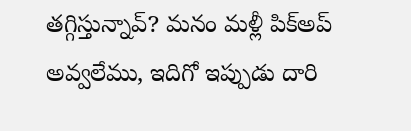తగ్గిస్తున్నావ్? మనం మళ్లీ పిక్అప్ అవ్వలేము, ఇదిగో ఇప్పుడు దారి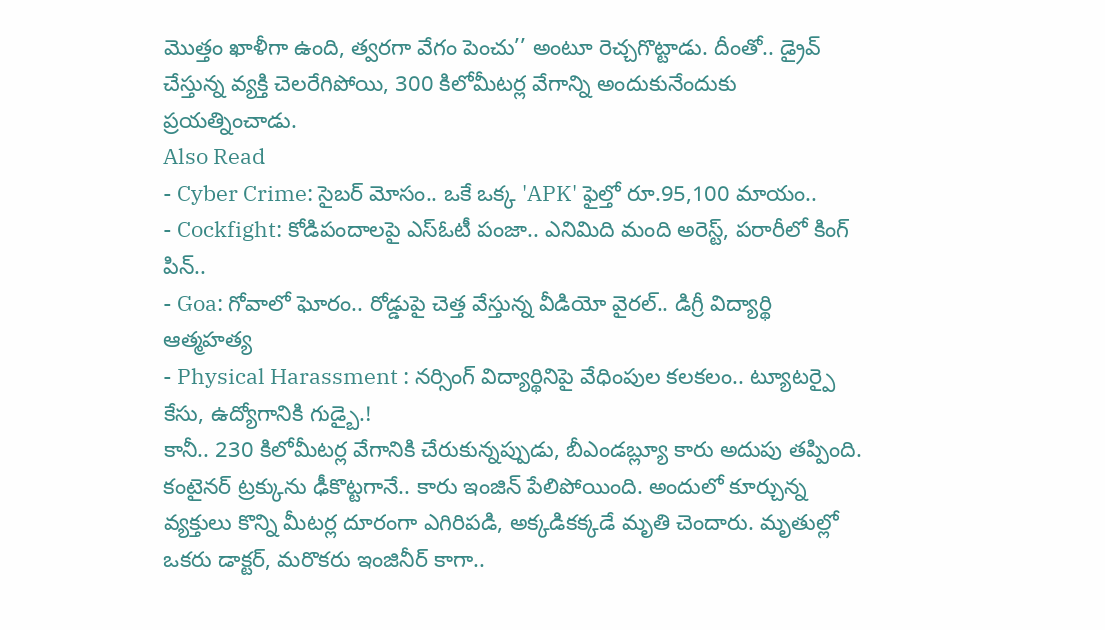మొత్తం ఖాళీగా ఉంది, త్వరగా వేగం పెంచు’’ అంటూ రెచ్చగొట్టాడు. దీంతో.. డ్రైవ్ చేస్తున్న వ్యక్తి చెలరేగిపోయి, 300 కిలోమీటర్ల వేగాన్ని అందుకునేందుకు ప్రయత్నించాడు.
Also Read
- Cyber Crime: సైబర్ మోసం.. ఒకే ఒక్క 'APK' ఫైల్తో రూ.95,100 మాయం..
- Cockfight: కోడిపందాలపై ఎస్ఓటీ పంజా.. ఎనిమిది మంది అరెస్ట్, పరారీలో కింగ్ పిన్..
- Goa: గోవాలో ఘోరం.. రోడ్డుపై చెత్త వేస్తున్న వీడియో వైరల్.. డిగ్రీ విద్యార్థి ఆత్మహత్య
- Physical Harassment : నర్సింగ్ విద్యార్థినిపై వేధింపుల కలకలం.. ట్యూటర్పై కేసు, ఉద్యోగానికి గుడ్బై.!
కానీ.. 230 కిలోమీటర్ల వేగానికి చేరుకున్నప్పుడు, బీఎండబ్ల్యూ కారు అదుపు తప్పింది. కంటైనర్ ట్రక్కును ఢీకొట్టగానే.. కారు ఇంజిన్ పేలిపోయింది. అందులో కూర్చున్న వ్యక్తులు కొన్ని మీటర్ల దూరంగా ఎగిరిపడి, అక్కడికక్కడే మృతి చెందారు. మృతుల్లో ఒకరు డాక్టర్, మరొకరు ఇంజినీర్ కాగా..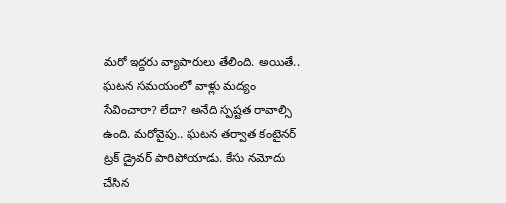మరో ఇద్దరు వ్యాపారులు తేలింది. అయితే.. ఘటన సమయంలో వాళ్లు మద్యం సేవించారా? లేదా? అనేది స్పష్టత రావాల్సి ఉంది. మరోవైపు.. ఘటన తర్వాత కంటైనర్ ట్రక్ డ్రైవర్ పారిపోయాడు. కేసు నమోదు చేసిన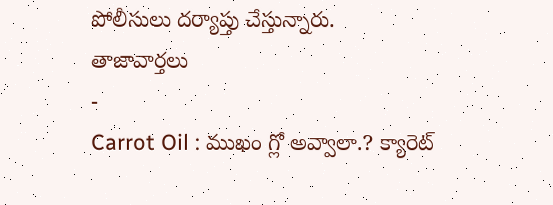పోలీసులు దర్యాప్తు చేస్తున్నారు.
తాజావార్తలు
-
Carrot Oil : ముఖం గ్లో అవ్వాలా.? క్యారెట్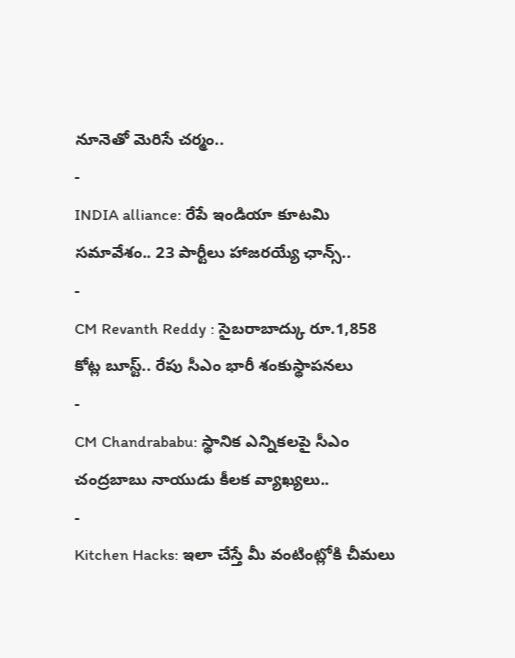నూనెతో మెరిసే చర్మం..
-
INDIA alliance: రేపే ఇండియా కూటమి సమావేశం.. 23 పార్టీలు హాజరయ్యే ఛాన్స్..
-
CM Revanth Reddy : సైబరాబాద్కు రూ.1,858 కోట్ల బూస్ట్.. రేపు సీఎం భారీ శంకుస్థాపనలు
-
CM Chandrababu: స్థానిక ఎన్నికలపై సీఎం చంద్రబాబు నాయుడు కీలక వ్యాఖ్యలు..
-
Kitchen Hacks: ఇలా చేస్తే మీ వంటింట్లోకి చీమలు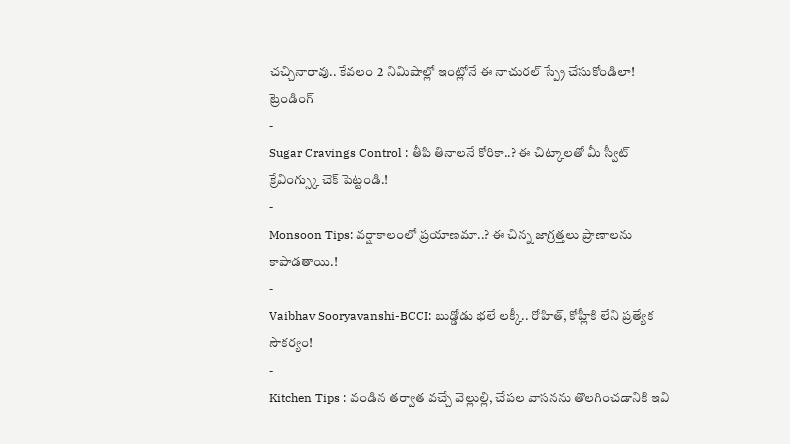చచ్చినారావు.. కేవలం 2 నిమిషాల్లో ఇంట్లోనే ఈ నాచురల్ స్ప్రే చేసుకోండిలా!
ట్రెండింగ్
-
Sugar Cravings Control : తీపి తినాలనే కోరికా..? ఈ చిట్కాలతో మీ స్వీట్ క్రేవింగ్స్కు చెక్ పెట్టండి.!
-
Monsoon Tips: వర్షాకాలంలో ప్రయాణమా..? ఈ చిన్న జాగ్రత్తలు ప్రాణాలను కాపాడతాయి.!
-
Vaibhav Sooryavanshi-BCCI: బుడ్డోడు భలే లక్కీ.. రోహిత్, కోహ్లీకి లేని ప్రత్యేక సౌకర్యం!
-
Kitchen Tips : వండిన తర్వాత వచ్చే వెల్లుల్లి, చేపల వాసనను తొలగించడానికి ఇవి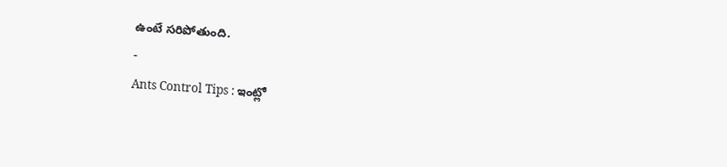ఉంటే సరిపోతుంది.
-
Ants Control Tips : ఇంట్లో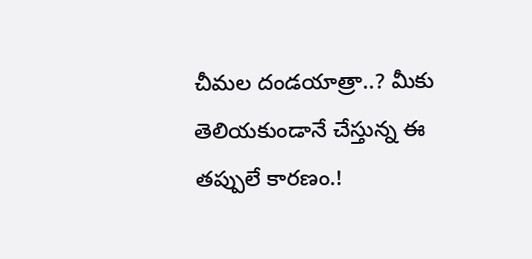చీమల దండయాత్రా..? మీకు తెలియకుండానే చేస్తున్న ఈ తప్పులే కారణం.!